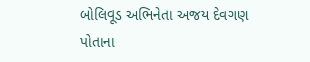બોલિવૂડ અભિનેતા અજય દેવગણ પોતાના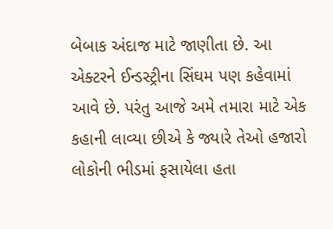બેબાક અંદાજ માટે જાણીતા છે. આ એક્ટરને ઈન્ડસ્ટ્રીના સિંઘમ પણ કહેવામાં આવે છે. પરંતુ આજે અમે તમારા માટે એક કહાની લાવ્યા છીએ કે જ્યારે તેઓ હજારો લોકોની ભીડમાં ફસાયેલા હતા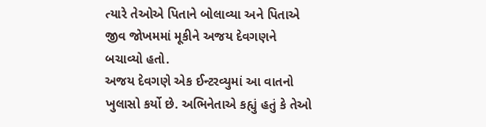ત્યારે તેઓએ પિતાને બોલાવ્યા અને પિતાએ જીવ જોખમમાં મૂકીને અજય દેવગણને બચાવ્યો હતો.
અજય દેવગણે એક ઈન્ટરવ્યુમાં આ વાતનો ખુલાસો કર્યો છે. અભિનેતાએ કહ્યું હતું કે તેઓ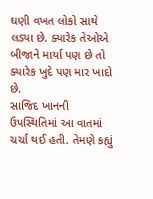ઘણી વખત લોકો સાથે લડ્યા છે. ક્યારેક તેઓએ બીજાને માર્યા પણ છે તો ક્યારેક ખુદે પણ માર ખાદો છે.
સાજિદ ખાનની ઉપસ્થિતિમાં આ વાતમાં ચર્ચા થઈ હતી. તેમણે કહ્યું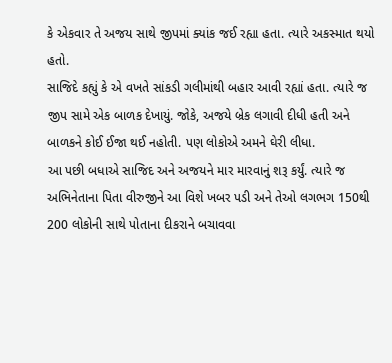કે એકવાર તે અજય સાથે જીપમાં ક્યાંક જઈ રહ્યા હતા. ત્યારે અકસ્માત થયો હતો.
સાજિદે કહ્યું કે એ વખતે સાંકડી ગલીમાંથી બહાર આવી રહ્યાં હતા. ત્યારે જ જીપ સામે એક બાળક દેખાયું. જોકે, અજયે બ્રેક લગાવી દીધી હતી અને બાળકને કોઈ ઈજા થઈ નહોતી. પણ લોકોએ અમને ઘેરી લીધા.
આ પછી બધાએ સાજિદ અને અજયને માર મારવાનું શરૂ કર્યું. ત્યારે જ અભિનેતાના પિતા વીરુજીને આ વિશે ખબર પડી અને તેઓ લગભગ 150થી 200 લોકોની સાથે પોતાના દીકરાને બચાવવા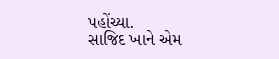પહોંચ્યા.
સાજિદ ખાને એમ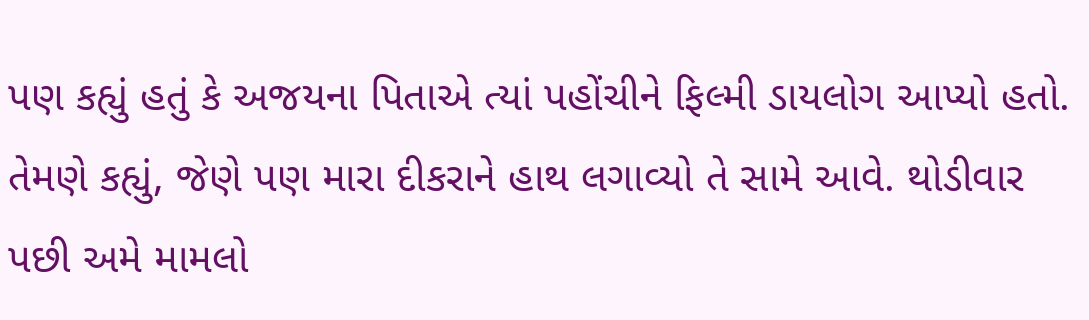પણ કહ્યું હતું કે અજયના પિતાએ ત્યાં પહોંચીને ફિલ્મી ડાયલોગ આપ્યો હતો. તેમણે કહ્યું, જેણે પણ મારા દીકરાને હાથ લગાવ્યો તે સામે આવે. થોડીવાર પછી અમે મામલો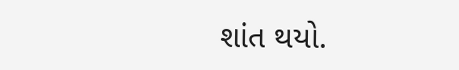શાંત થયો.